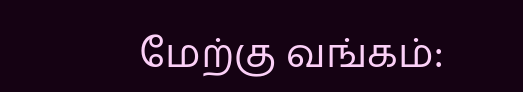மேற்கு வங்கம்: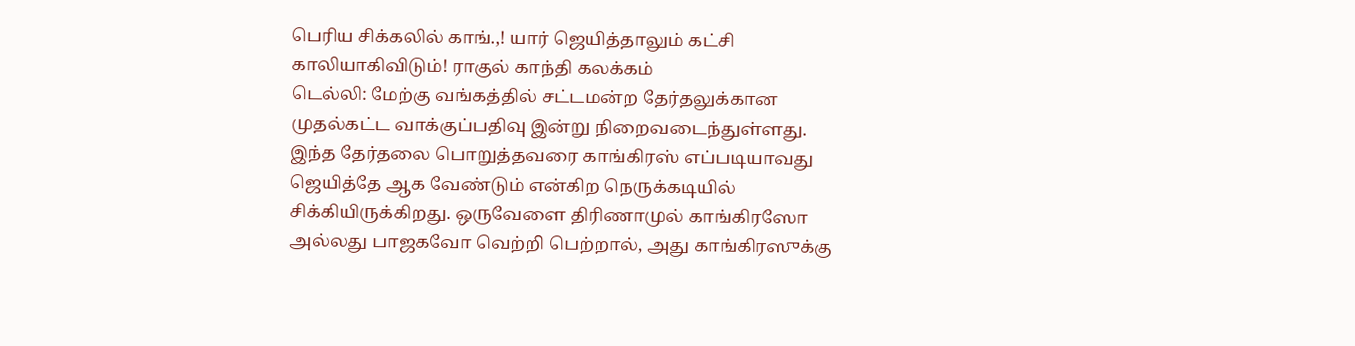பெரிய சிக்கலில் காங்.,! யார் ஜெயித்தாலும் கட்சி காலியாகிவிடும்! ராகுல் காந்தி கலக்கம்
டெல்லி: மேற்கு வங்கத்தில் சட்டமன்ற தேர்தலுக்கான முதல்கட்ட வாக்குப்பதிவு இன்று நிறைவடைந்துள்ளது. இந்த தேர்தலை பொறுத்தவரை காங்கிரஸ் எப்படியாவது ஜெயித்தே ஆக வேண்டும் என்கிற நெருக்கடியில் சிக்கியிருக்கிறது. ஒருவேளை திரிணாமுல் காங்கிரஸோ அல்லது பாஜகவோ வெற்றி பெற்றால், அது காங்கிரஸுக்கு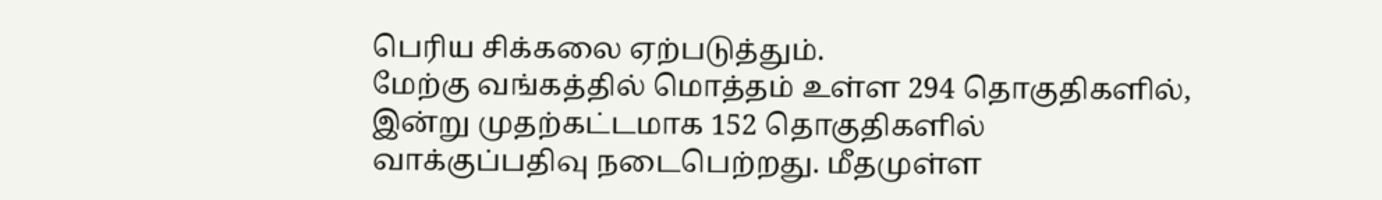பெரிய சிக்கலை ஏற்படுத்தும்.
மேற்கு வங்கத்தில் மொத்தம் உள்ள 294 தொகுதிகளில், இன்று முதற்கட்டமாக 152 தொகுதிகளில் வாக்குப்பதிவு நடைபெற்றது. மீதமுள்ள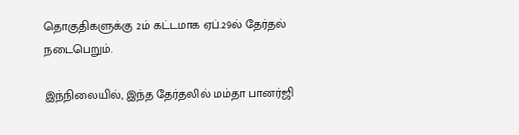தொகுதிகளுக்கு 2ம் கட்டமாக ஏப்.29ல் தேர்தல் நடைபெறும்.

இந்நிலையில், இந்த தேர்தலில் மம்தா பானர்ஜி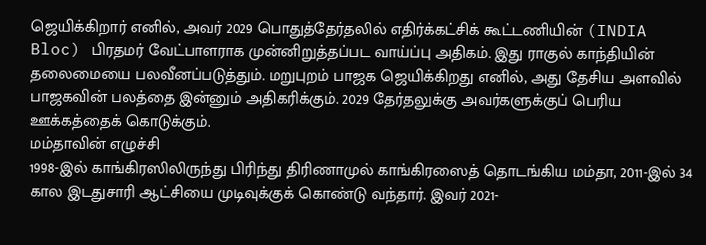ஜெயிக்கிறார் எனில், அவர் 2029 பொதுத்தேர்தலில் எதிர்க்கட்சிக் கூட்டணியின் (INDIA Bloc) பிரதமர் வேட்பாளராக முன்னிறுத்தப்பட வாய்ப்பு அதிகம். இது ராகுல் காந்தியின் தலைமையை பலவீனப்படுத்தும். மறுபுறம் பாஜக ஜெயிக்கிறது எனில், அது தேசிய அளவில் பாஜகவின் பலத்தை இன்னும் அதிகரிக்கும். 2029 தேர்தலுக்கு அவர்களுக்குப் பெரிய ஊக்கத்தைக் கொடுக்கும்.
மம்தாவின் எழுச்சி
1998-இல் காங்கிரஸிலிருந்து பிரிந்து திரிணாமுல் காங்கிரஸைத் தொடங்கிய மம்தா, 2011-இல் 34 கால இடதுசாரி ஆட்சியை முடிவுக்குக் கொண்டு வந்தார். இவர் 2021-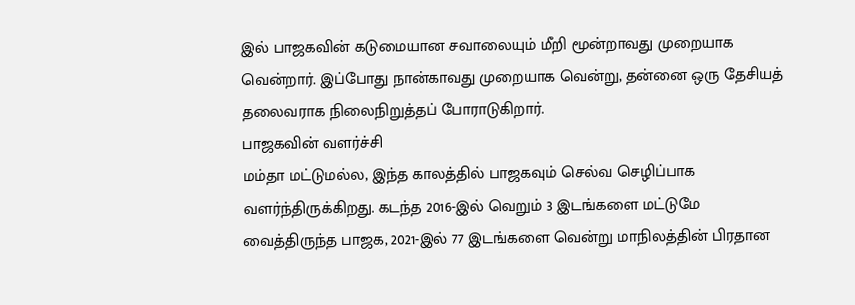இல் பாஜகவின் கடுமையான சவாலையும் மீறி மூன்றாவது முறையாக வென்றார். இப்போது நான்காவது முறையாக வென்று, தன்னை ஒரு தேசியத் தலைவராக நிலைநிறுத்தப் போராடுகிறார்.
பாஜகவின் வளர்ச்சி
மம்தா மட்டுமல்ல, இந்த காலத்தில் பாஜகவும் செல்வ செழிப்பாக வளர்ந்திருக்கிறது. கடந்த 2016-இல் வெறும் 3 இடங்களை மட்டுமே வைத்திருந்த பாஜக, 2021-இல் 77 இடங்களை வென்று மாநிலத்தின் பிரதான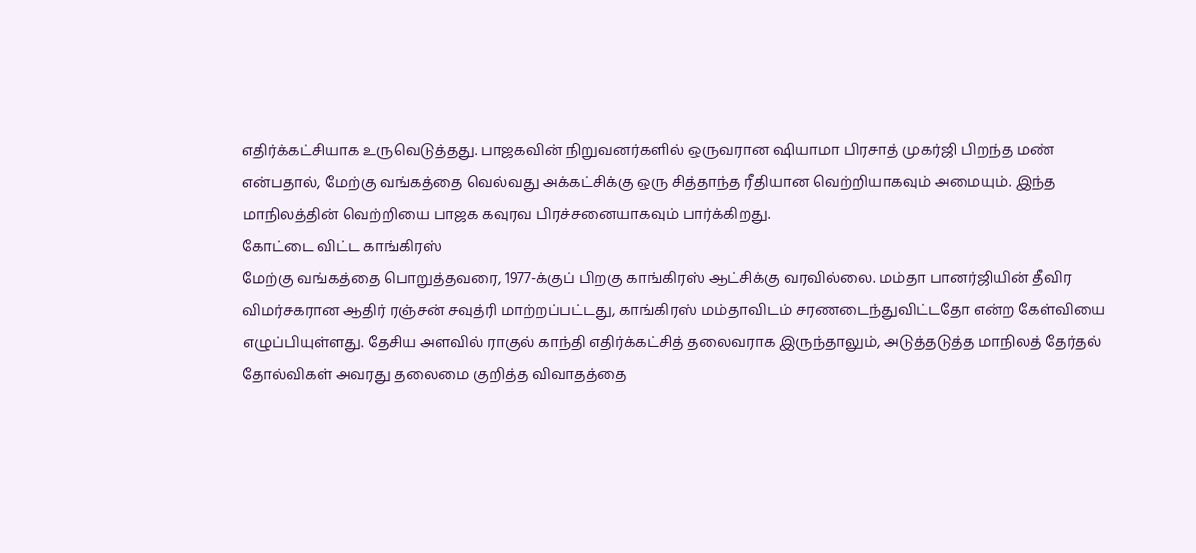எதிர்க்கட்சியாக உருவெடுத்தது. பாஜகவின் நிறுவனர்களில் ஒருவரான ஷியாமா பிரசாத் முகர்ஜி பிறந்த மண் என்பதால், மேற்கு வங்கத்தை வெல்வது அக்கட்சிக்கு ஒரு சித்தாந்த ரீதியான வெற்றியாகவும் அமையும். இந்த மாநிலத்தின் வெற்றியை பாஜக கவுரவ பிரச்சனையாகவும் பார்க்கிறது.
கோட்டை விட்ட காங்கிரஸ்
மேற்கு வங்கத்தை பொறுத்தவரை, 1977-க்குப் பிறகு காங்கிரஸ் ஆட்சிக்கு வரவில்லை. மம்தா பானர்ஜியின் தீவிர விமர்சகரான ஆதிர் ரஞ்சன் சவுத்ரி மாற்றப்பட்டது, காங்கிரஸ் மம்தாவிடம் சரணடைந்துவிட்டதோ என்ற கேள்வியை எழுப்பியுள்ளது. தேசிய அளவில் ராகுல் காந்தி எதிர்க்கட்சித் தலைவராக இருந்தாலும், அடுத்தடுத்த மாநிலத் தேர்தல் தோல்விகள் அவரது தலைமை குறித்த விவாதத்தை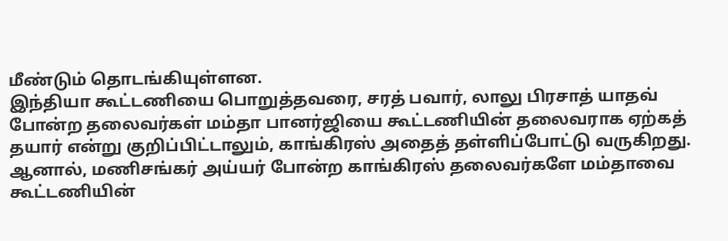மீண்டும் தொடங்கியுள்ளன.
இந்தியா கூட்டணியை பொறுத்தவரை, சரத் பவார், லாலு பிரசாத் யாதவ் போன்ற தலைவர்கள் மம்தா பானர்ஜியை கூட்டணியின் தலைவராக ஏற்கத் தயார் என்று குறிப்பிட்டாலும், காங்கிரஸ் அதைத் தள்ளிப்போட்டு வருகிறது. ஆனால், மணிசங்கர் அய்யர் போன்ற காங்கிரஸ் தலைவர்களே மம்தாவை கூட்டணியின்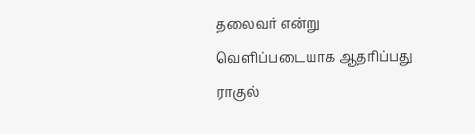தலைவர் என்று வெளிப்படையாக ஆதரிப்பது ராகுல்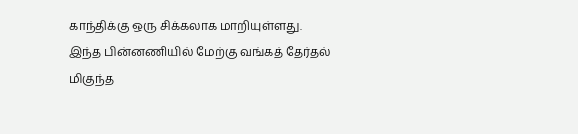காந்திக்கு ஒரு சிக்கலாக மாறியுள்ளது. இந்த பின்னணியில் மேற்கு வங்கத் தேர்தல் மிகுந்த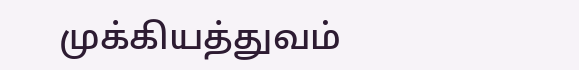முக்கியத்துவம்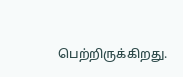பெற்றிருக்கிறது.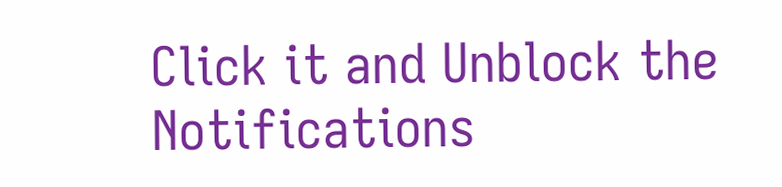Click it and Unblock the Notifications